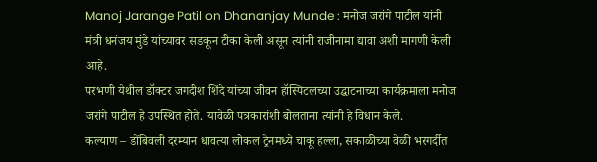Manoj Jarange Patil on Dhananjay Munde : मनोज जरांगे पाटील यांनी मंत्री धनंजय मुंडे यांच्यावर सडकून टीका केली असून त्यांनी राजीनामा द्यावा अशी मागणी केली आहे.
परभणी येथील डॉक्टर जगदीश शिंदे यांच्या जीवन हॉस्पिटलच्या उद्घाटनाच्या कार्यक्रमाला मनोज जरांगे पाटील हे उपस्थित होते. यावेळी पत्रकारांशी बोलताना त्यांनी हे विधान केले.
कल्याण – डोंबिवली दरम्यान धावत्या लोकल ट्रेनमध्ये चाकू हल्ला, सकाळीच्या वेळी भरगर्दीत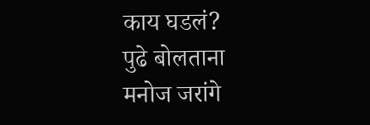काय घडलं?
पुढे बोलताना मनोज जरांगे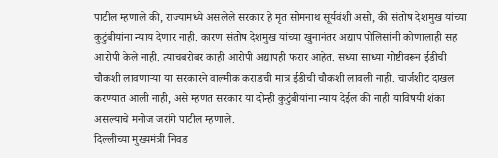पाटील म्हणाले की, राज्यामध्ये असलेले सरकार हे मृत सोमनाथ सूर्यवंशी असो, की संतोष देशमुख यांच्या कुटुंबीयांना न्याय देणार नाही. कारण संतोष देशमुख यांच्या खुनानंतर अद्याप पोलिसांनी कोणालाही सह आरोपी केले नाही. त्याचबरोबर काही आरोपी अद्यापही फरार आहेत. सध्या साध्या गोष्टीवरून ईडीची चौकशी लावणाऱ्या या सरकारने वाल्मीक कराडची मात्र ईडीची चौकशी लावली नाही. चार्जशीट दाखल करण्यात आली नाही, असे म्हणत सरकार या दोन्ही कुटुंबीयांना न्याय देईल की नाही याविषयी शंका असल्याचे मनोज जरांगे पाटील म्हणाले.
दिल्लीच्या मुख्यमंत्री निवड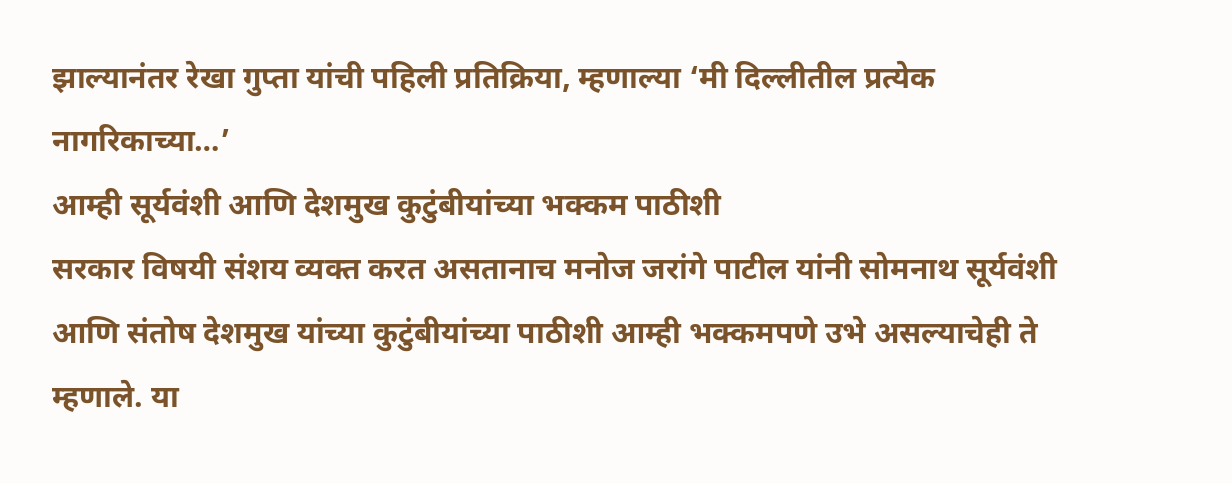झाल्यानंतर रेखा गुप्ता यांची पहिली प्रतिक्रिया, म्हणाल्या ‘मी दिल्लीतील प्रत्येक नागरिकाच्या…’
आम्ही सूर्यवंशी आणि देशमुख कुटुंबीयांच्या भक्कम पाठीशी
सरकार विषयी संशय व्यक्त करत असतानाच मनोज जरांगे पाटील यांनी सोमनाथ सूर्यवंशी आणि संतोष देशमुख यांच्या कुटुंबीयांच्या पाठीशी आम्ही भक्कमपणे उभे असल्याचेही ते म्हणाले. या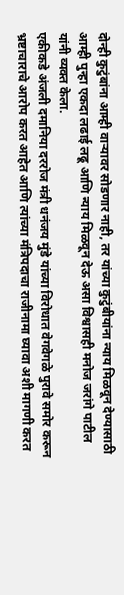दोन्ही कुटुंबांना आम्ही वाऱ्यावर सोडणार नाही, तर यांच्या कुटुंबीयांना न्याय मिळवून देण्यासाठी आम्ही पुन्हा एकदा लढाई लढू आणि न्याय मिळवून देऊ असा विश्वासही मनोज जरांगे पाटील यांनी व्यक्त केला.
एकीकडे अंजली दमानिया दररोज मंत्री धनंजय मुंडे यांच्या विरोधात वेगवेगळे पुरावे समोर करून भ्रष्टाचाराचे आरोप करत आहेत आणि त्यांच्या मंत्रिपदाचा राजीनामा घ्यावा अशी मागणी करत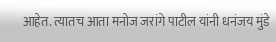आहेत. त्यातच आता मनोज जरांगे पाटील यांनी धनंजय मुंडे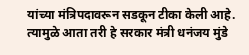यांच्या मंत्रिपदावरून सडकून टीका केली आहे. त्यामुळे आता तरी हे सरकार मंत्री धनंजय मुंडे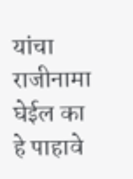यांचा राजीनामा घेईल का हे पाहावे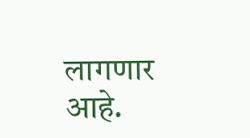लागणार आहे.